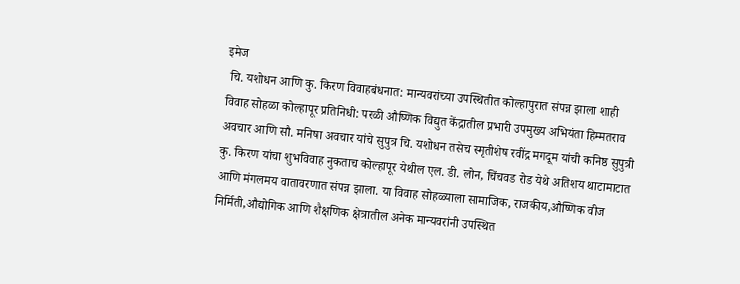इमेज
 चि. यशोधन आणि कु. किरण विवाहबंधनात: मान्यवरांच्या उपस्थितीत कोल्हापुरात संपन्न झाला शाही विवाह सोहळा कोल्हापूर प्रतिनिधी: परळी औष्णिक विद्युत केंद्रातील प्रभारी उपमुख्य अभियंता हिम्मतराव अवचार आणि सौ. मनिषा अवचार यांचे सुपुत्र चि. यशोधन तसेच स्मृतीशेष रवींद्र मगदूम यांची कनिष्ठ सुपुत्री कु. किरण यांचा शुभविवाह नुकताच कोल्हापूर येथील एल. डी. लोन, चिंचवड रोड येथे अतिशय थाटामाटात आणि मंगलमय वातावरणात संपन्न झाला. या विवाह सोहळ्याला सामाजिक, राजकीय,औष्णिक वीज निर्मिती,औद्योगिक आणि शैक्षणिक क्षेत्रातील अनेक मान्यवरांनी उपस्थित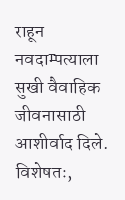राहून नवदाम्पत्याला सुखी वैवाहिक जीवनासाठी आशीर्वाद दिले. विशेषतः,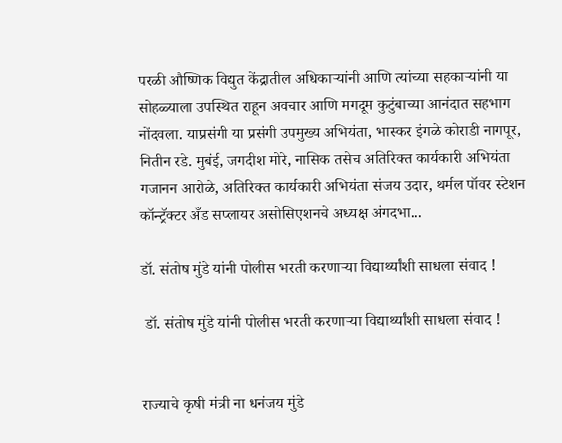परळी औष्णिक विद्युत केंद्रातील अधिकाऱ्यांनी आणि त्यांच्या सहकाऱ्यांनी या सोहळ्याला उपस्थित राहून अवचार आणि मगदूम कुटुंबाच्या आनंदात सहभाग नोंदवला. याप्रसंगी या प्रसंगी उपमुख्य अभियंता, भास्कर इंगळे कोराडी नागपूर, नितीन रडे. मुबंई, जगदीश मोरे, नासिक तसेच अतिरिक्त कार्यकारी अभियंता गजानन आरोळे, अतिरिक्त कार्यकारी अभियंता संजय उदार, थर्मल पॉवर स्टेशन कॉन्ट्रॅक्टर अँड सप्लायर असोसिएशनचे अध्यक्ष अंगदभा...

डॉ. संतोष मुंडे यांनी पोलीस भरती करणाऱ्या विद्यार्थ्यांशी साधला संवाद !

 डॉ. संतोष मुंडे यांनी पोलीस भरती करणाऱ्या विद्यार्थ्यांशी साधला संवाद !


राज्याचे कृषी मंत्री ना धनंजय मुंडे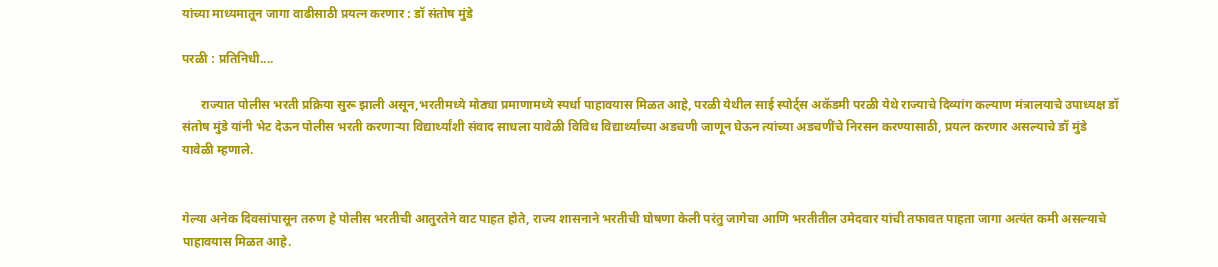यांच्या माध्यमातून जागा वाढीसाठी प्रयत्न करणार : डॉ संतोष मुंडे

परळी : प्रतिनिधी....

      राज्यात पोलीस भरती प्रक्रिया सुरू झाली असून,भरतीमध्ये मोठ्या प्रमाणामध्ये स्पर्धा पाहावयास मिळत आहे, परळी येथील साई स्पोर्ट्स अकॅडमी परळी येथे राज्याचे दिव्यांग कल्याण मंत्रालयाचे उपाध्यक्ष डॉ संतोष मुंडे यांनी भेट देऊन पोलीस भरती करणाऱ्या विद्यार्थ्यांशी संवाद साधला यावेळी विविध विद्यार्थ्यांच्या अडचणी जाणून घेऊन त्यांच्या अडचणींचे निरसन करण्यासाठी, प्रयत्न करणार असल्याचे डॉ मुंडे यावेळी म्हणाले.


गेल्या अनेक दिवसांपासून तरुण हे पोलीस भरतीची आतुरतेने वाट पाहत होते, राज्य शासनाने भरतीची घोषणा केली परंतु जागेचा आणि भरतीतील उमेदवार यांची तफावत पाहता जागा अत्यंत कमी असल्याचे पाहावयास मिळत आहे.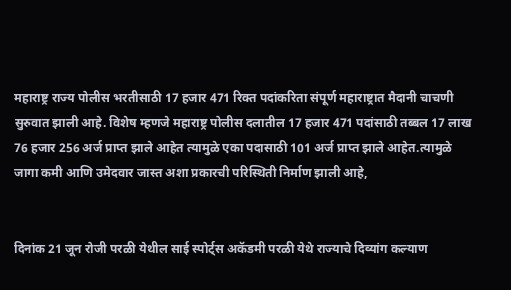महाराष्ट्र राज्य पोलीस भरतीसाठी 17 हजार 471 रिक्त पदांकरिता संपूर्ण महाराष्ट्रात मैदानी चाचणी सुरुवात झाली आहे. विशेष म्हणजे महाराष्ट्र पोलीस दलातील 17 हजार 471 पदांसाठी तब्बल 17 लाख 76 हजार 256 अर्ज प्राप्त झाले आहेत त्यामुळे एका पदासाठी 101 अर्ज प्राप्त झाले आहेत.त्यामुळे जागा कमी आणि उमेदवार जास्त अशा प्रकारची परिस्थिती निर्माण झाली आहे,


दिनांक 21 जून रोजी परळी येथील साई स्पोर्ट्स अकॅडमी परळी येथे राज्याचे दिव्यांग कल्याण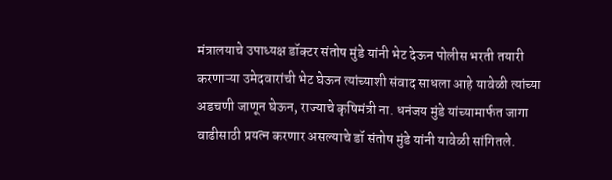मंत्रालयाचे उपाध्यक्ष डॉक्टर संतोष मुंडे यांनी भेट देऊन पोलीस भरती तयारी करणाऱ्या उमेदवारांची भेट घेऊन त्यांच्याशी संवाद साधला आहे यावेळी त्यांच्या अडचणी जाणून घेऊन, राज्याचे कृषिमंत्री ना. धनंजय मुंडे यांच्यामार्फत जागा वाढीसाठी प्रयत्न करणार असल्याचे डॉ संतोष मुंडे यांनी यावेळी सांगितले.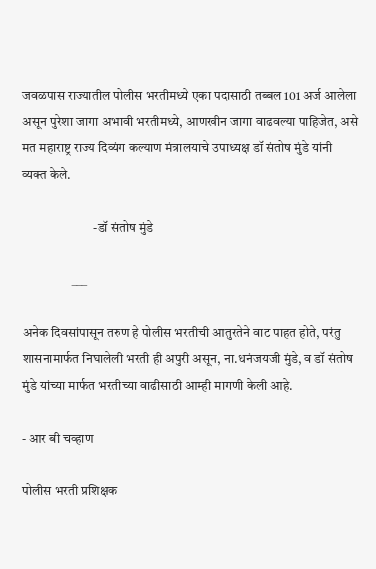जवळपास राज्यातील पोलीस भरतीमध्ये एका पदासाठी तब्बल 101 अर्ज आलेला असून पुरेशा जागा अभावी भरतीमध्ये, आणखीन जागा वाढवल्या पाहिजेत, असे मत महाराष्ट्र राज्य दिव्यंग कल्याण मंत्रालयाचे उपाध्यक्ष डॉ संतोष मुंडे यांनी व्यक्त केले.

                           -डॉ संतोष मुंडे

                   ___

अनेक दिवसांपासून तरुण हे पोलीस भरतीची आतुरतेने वाट पाहत होते, परंतु शासनामार्फत निघालेली भरती ही अपुरी असून, ना.धनंजयजी मुंडे, व डॉ संतोष मुंडे यांच्या मार्फत भरतीच्या वाढीसाठी आम्ही मागणी केली आहे.

- आर बी चव्हाण

पोलीस भरती प्रशिक्षक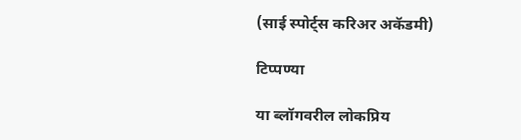(साई स्पोर्ट्स करिअर अकॅडमी)

टिप्पण्या

या ब्लॉगवरील लोकप्रिय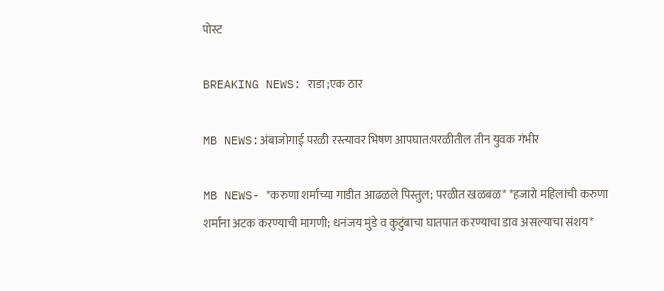पोस्ट

BREAKING NEWS: राडा ;एक ठार

MB NEWS:अंबाजोगाई परळी रस्त्यावर भिषण आपघात:परळीतील तीन युवक गंभीर

MB NEWS- *करुणा शर्माच्या गाडीत आढळले पिस्तुल; परळीत खळबळ* *हजारो महिलांची करुणा शर्मांना अटक करण्याची मागणी; धनंजय मुंडे व कुटुंबाचा घातपात करण्याचा डाव असल्याचा संशय*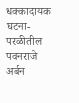धक्कादायक घटना-परळीतील पवनराजे अर्बन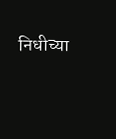निधीच्या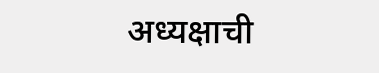अध्यक्षाची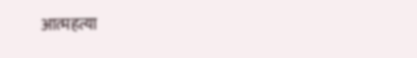आत्महत्या